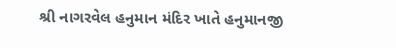શ્રી નાગરવેલ હનુમાન મંદિર ખાતે હનુમાનજી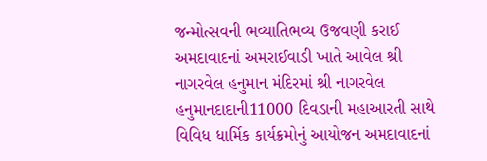જન્મોત્સવની ભવ્યાતિભવ્ય ઉજવણી કરાઈ
અમદાવાદનાં અમરાઈવાડી ખાતે આવેલ શ્રી નાગરવેલ હનુમાન મંદિરમાં શ્રી નાગરવેલ હનુમાનદાદાની11000 દિવડાની મહાઆરતી સાથે વિવિધ ધાર્મિક કાર્યક્રમોનું આયોજન અમદાવાદનાં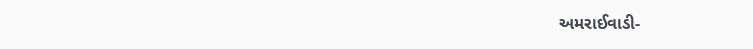અમરાઈવાડી-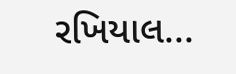રખિયાલ...